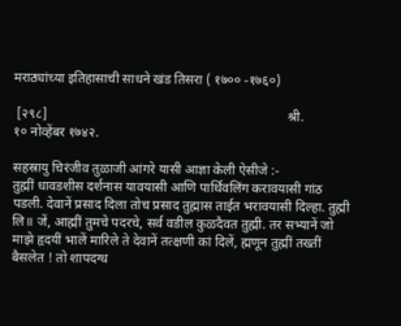मराठ्यांच्या इतिहासाची साधने खंड तिसरा ( १७०० -१७६०)

 [२९८]                                                                       श्री.                                                            १० नोव्हेंबर १७४२.

सहस्रायु चिरंजीव तुळाजी आंगरे यासी आज्ञा केली ऐसीजे :-
तुह्मीं धावडशीस दर्शनास यावयासी आणि पार्थिवलिंग करावयासी गांठ पडली. देवानें प्रसाद दिला तोच प्रसाद तुह्मास ताईत भरावयासी दिल्हा. तुह्मी लि॥ जें, आह्मीं तुमचे पदरचे, सर्व वडील कुळदैवत तुह्मी. तर सभ्यानें जो माझे हृदयीं भालें मारिले ते देवानें तत्क्षणी कां दिलें, ह्मणून तुह्मीं तख्तीं बैसलेत ! तो शापदग्ध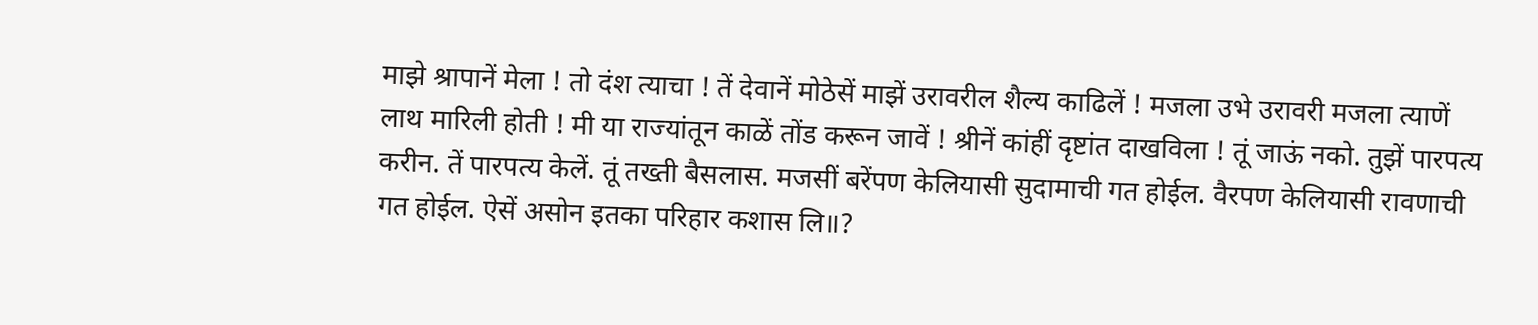माझे श्रापानें मेला ! तो दंश त्याचा ! तें देवानें मोठेसें माझें उरावरील शैल्य काढिलें ! मजला उभे उरावरी मजला त्याणें लाथ मारिली होती ! मी या राज्यांतून काळें तोंड करून जावें ! श्रीनें कांहीं दृष्टांत दाखविला ! तूं जाऊं नको. तुझें पारपत्य करीन. तें पारपत्य केलें. तूं तख्ती बैसलास. मजसीं बरेंपण केलियासी सुदामाची गत होईल. वैरपण केलियासी रावणाची गत होईल. ऐसें असोन इतका परिहार कशास लि॥?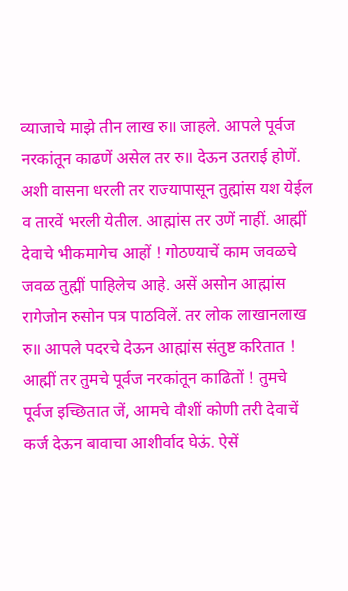व्याजाचे माझे तीन लाख रु॥ जाहले. आपले पूर्वज नरकांतून काढणें असेल तर रु॥ देऊन उतराई होणें. अशी वासना धरली तर राज्यापासून तुह्मांस यश येईल व तारवें भरली येतील. आह्मांस तर उणें नाहीं. आह्मीं देवाचे भीकमागेच आहों ! गोठण्याचें काम जवळचे जवळ तुह्मीं पाहिलेच आहे. असें असोन आह्मांस रागेजोन रुसोन पत्र पाठविलें. तर लोक लाखानलाख रु॥ आपले पदरचे देऊन आह्मांस संतुष्ट करितात ! आह्मीं तर तुमचे पूर्वज नरकांतून काढितों ! तुमचे पूर्वज इच्छितात जें, आमचे वौशीं कोणी तरी देवाचें कर्ज देऊन बावाचा आशीर्वाद घेऊं. ऐसें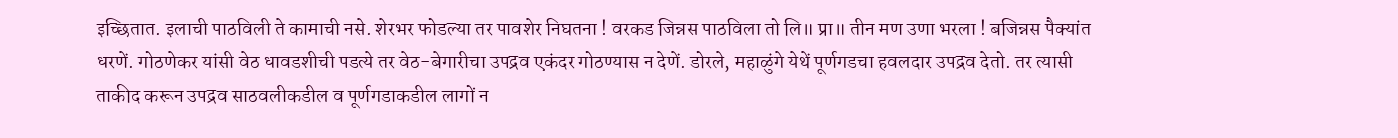इच्छितात. इलाची पाठविली ते कामाची नसे. शेरभर फोडल्या तर पावशेर निघतना ! वरकड जिन्नस पाठविला तो लि॥ प्रा॥ तीन मण उणा भरला ! बजिन्नस पैक्यांत धरणें. गोठणेकर यांसी वेठ धावडशीची पडत्ये तर वेठ-बेगारीचा उपद्रव एकंदर गोठण्यास न देणें. डोरले, महाळुंगे येथें पूर्णगडचा हवलदार उपद्रव देतो. तर त्यासी ताकीद करून उपद्रव साठवलीकडील व पूर्णगडाकडील लागों न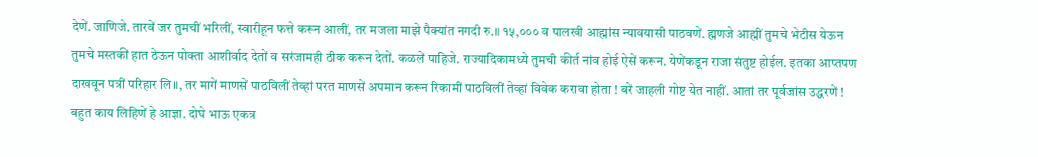देणें. जाणिजे. तारवें जर तुमचीं भरिलीं, स्वारीहून फत्ते करून आलीं, तर मजला माझे पैक्यांत नगदी रु.॥ १५,००० व पालखी आह्मांस न्यावयासी पाठवणें. ह्मणजे आह्मीं तुमचे भेटीस येऊन तुमचे मस्तकीं हात ठेऊन पोक्ता आशीर्वाद देतों व सरंजामही ठीक करून देतों. कळलें पाहिजे. राज्यादिकामध्ये तुमची कीर्त नांव होई ऐसें करून. येणेंकडून राजा संतुष्ट होईल. इतका आप्तपण दाखवून पत्रीं परिहार लि॥, तर मागें माणसें पाठविलीं तेव्हां परत माणसें अपमान करून रिकामीं पाठविलीं तेव्हां विवेक करावा होता ! बरें जाहली गोष्ट येत नाहीं. आतां तर पूर्वजांस उद्धरणें ! बहुत काय लिहिणें हे आज्ञा. दोघे भाऊ एकत्र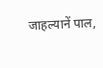जाहल्यानें पाल,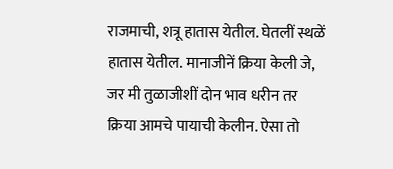राजमाची, शत्रू हातास येतील. घेतलीं स्थळें हातास येतील. मानाजीनें क्रिया केली जे, जर मी तुळाजीशीं दोन भाव धरीन तर क्रिया आमचे पायाची केलीन. ऐसा तो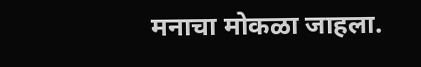मनाचा मोकळा जाहला.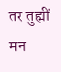तर तुह्मीं मन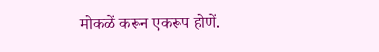मोकळें करून एकरूप होणें.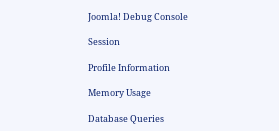Joomla! Debug Console

Session

Profile Information

Memory Usage

Database Queries